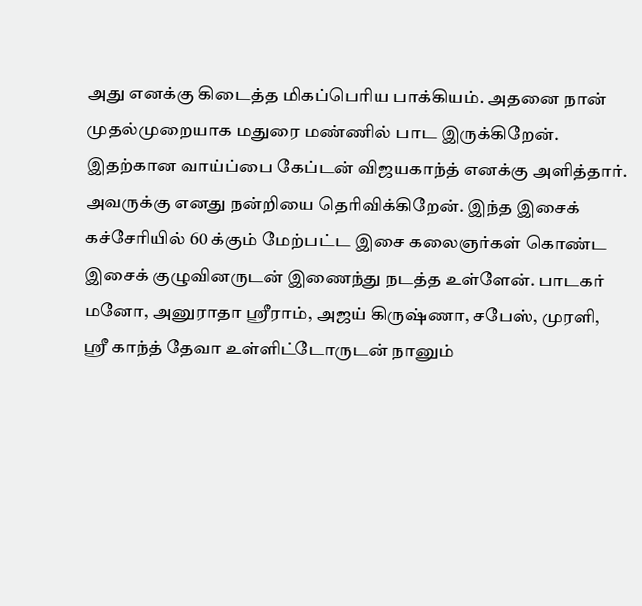அது எனக்கு கிடைத்த மிகப்பெரிய பாக்கியம். அதனை நான் முதல்முறையாக மதுரை மண்ணில் பாட இருக்கிறேன். இதற்கான வாய்ப்பை கேப்டன் விஜயகாந்த் எனக்கு அளித்தார். அவருக்கு எனது நன்றியை தெரிவிக்கிறேன். இந்த இசைக் கச்சேரியில் 60 க்கும் மேற்பட்ட இசை கலைஞர்கள் கொண்ட இசைக் குழுவினருடன் இணைந்து நடத்த உள்ளேன். பாடகர் மனோ, அனுராதா ஸ்ரீராம், அஜய் கிருஷ்ணா, சபேஸ், முரளி, ஸ்ரீ காந்த் தேவா உள்ளிட்டோருடன் நானும்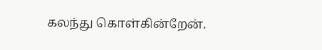கலந்து கொள்கின்றேன்.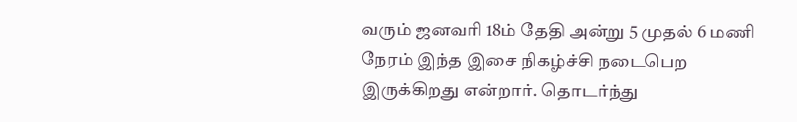வரும் ஜனவரி 18ம் தேதி அன்று 5 முதல் 6 மணி நேரம் இந்த இசை நிகழ்ச்சி நடைபெற இருக்கிறது என்றார். தொடர்ந்து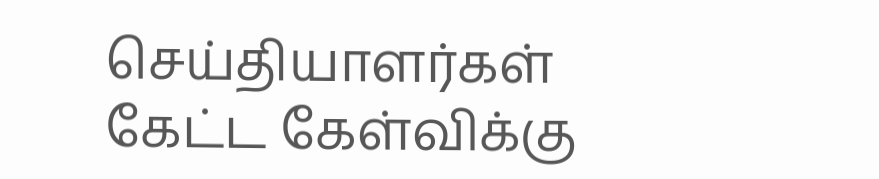செய்தியாளர்கள் கேட்ட கேள்விக்கு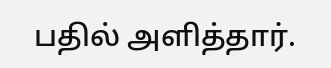பதில் அளித்தார்.